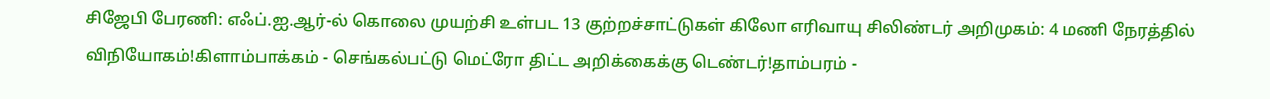சிஜேபி பேரணி: எஃப்.ஐ.ஆர்-ல் கொலை முயற்சி உள்பட 13 குற்றச்சாட்டுகள் கிலோ எரிவாயு சிலிண்டர் அறிமுகம்: 4 மணி நேரத்தில் விநியோகம்!கிளாம்பாக்கம் - செங்கல்பட்டு மெட்ரோ திட்ட அறிக்கைக்கு டெண்டர்!தாம்பரம் -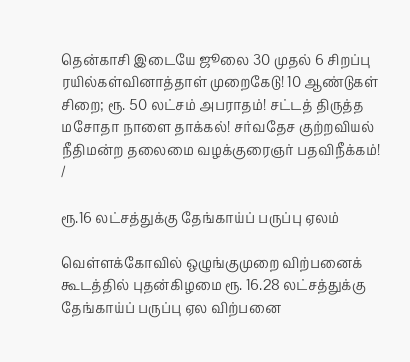தென்காசி இடையே ஜூலை 30 முதல் 6 சிறப்பு ரயில்கள்வினாத்தாள் முறைகேடு! 10 ஆண்டுகள் சிறை; ரூ. 50 லட்சம் அபராதம்! சட்டத் திருத்த மசோதா நாளை தாக்கல்! சர்வதேச குற்றவியல் நீதிமன்ற தலைமை வழக்குரைஞர் பதவிநீக்கம்!
/

ரூ.16 லட்சத்துக்கு தேங்காய்ப் பருப்பு ஏலம்

வெள்ளக்கோவில் ஒழுங்குமுறை விற்பனைக் கூடத்தில் புதன்கிழமை ரூ. 16.28 லட்சத்துக்கு தேங்காய்ப் பருப்பு ஏல விற்பனை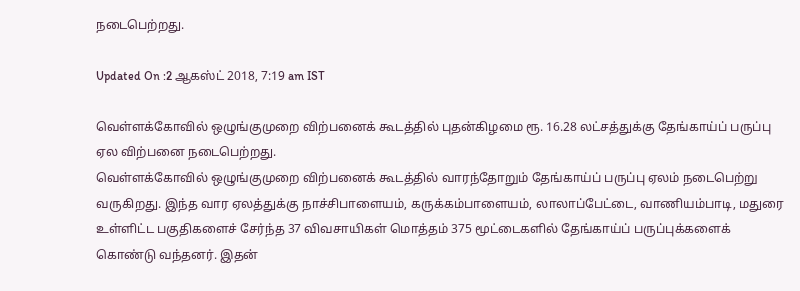நடைபெற்றது.

Updated On :2 ஆகஸ்ட் 2018, 7:19 am IST

வெள்ளக்கோவில் ஒழுங்குமுறை விற்பனைக் கூடத்தில் புதன்கிழமை ரூ. 16.28 லட்சத்துக்கு தேங்காய்ப் பருப்பு ஏல விற்பனை நடைபெற்றது.
வெள்ளக்கோவில் ஒழுங்குமுறை விற்பனைக் கூடத்தில் வாரந்தோறும் தேங்காய்ப் பருப்பு ஏலம் நடைபெற்று வருகிறது. இந்த வார ஏலத்துக்கு நாச்சிபாளையம், கருக்கம்பாளையம், லாலாப்பேட்டை, வாணியம்பாடி, மதுரை உள்ளிட்ட பகுதிகளைச் சேர்ந்த 37 விவசாயிகள் மொத்தம் 375 மூட்டைகளில் தேங்காய்ப் பருப்புக்களைக் கொண்டு வந்தனர். இதன்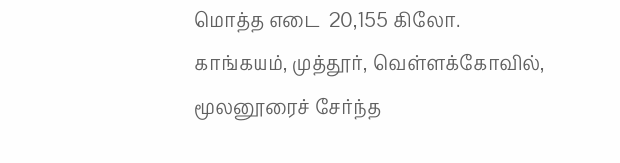மொத்த எடை  20,155 கிலோ.
காங்கயம், முத்தூர், வெள்ளக்கோவில், மூலனூரைச் சேர்ந்த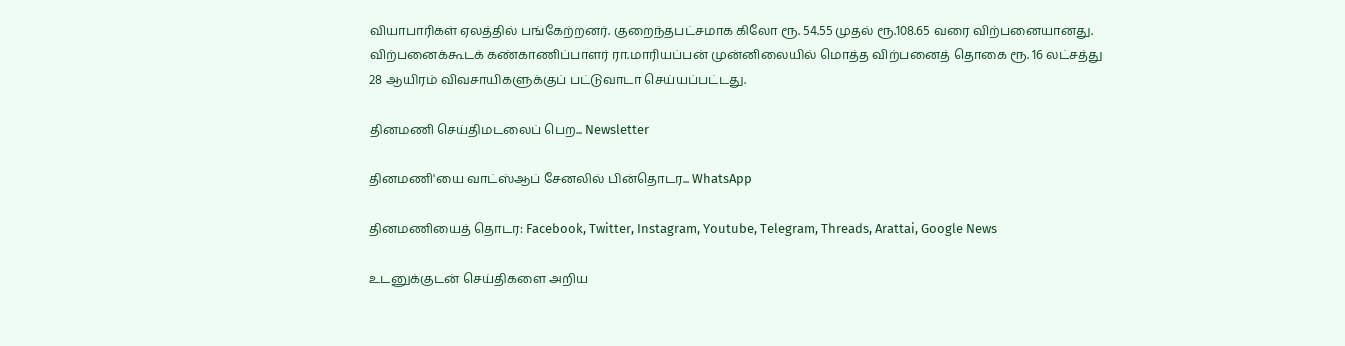வியாபாரிகள் ஏலத்தில் பங்கேற்றனர். குறைந்தபட்சமாக கிலோ ரூ. 54.55 முதல் ரூ.108.65 வரை விற்பனையானது. விற்பனைக்கூடக் கண்காணிப்பாளர் ரா.மாரியப்பன் முன்னிலையில் மொத்த விற்பனைத் தொகை ரூ. 16 லட்சத்து 28 ஆயிரம் விவசாயிகளுக்குப் பட்டுவாடா செய்யப்பட்டது.

தினமணி செய்திமடலைப் பெற... Newsletter

தினமணி'யை வாட்ஸ்ஆப் சேனலில் பின்தொடர... WhatsApp

தினமணியைத் தொடர: Facebook, Twitter, Instagram, Youtube, Telegram, Threads, Arattai, Google News

உடனுக்குடன் செய்திகளை அறிய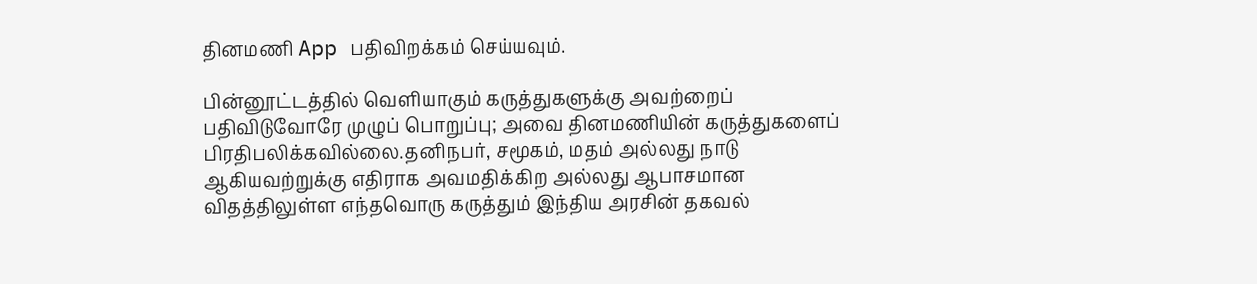தினமணி App பதிவிறக்கம் செய்யவும்.

பின்னூட்டத்தில் வெளியாகும் கருத்துகளுக்கு அவற்றைப் பதிவிடுவோரே முழுப் பொறுப்பு; அவை தினமணியின் கருத்துகளைப் பிரதிபலிக்கவில்லை.தனிநபர், சமூகம், மதம் அல்லது நாடு ஆகியவற்றுக்கு எதிராக அவமதிக்கிற அல்லது ஆபாசமான விதத்திலுள்ள எந்தவொரு கருத்தும் இந்திய அரசின் தகவல்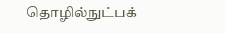தொழில்நுட்பக்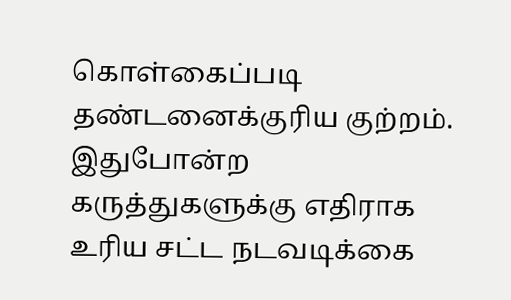கொள்கைப்படி தண்டனைக்குரிய குற்றம். இதுபோன்ற கருத்துகளுக்கு எதிராக உரிய சட்ட நடவடிக்கை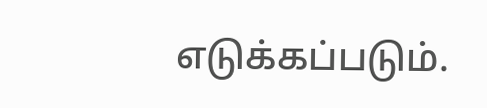எடுக்கப்படும்.